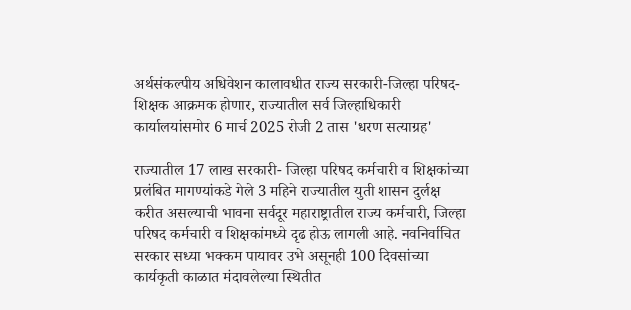अर्थसंकल्पीय अधिवेशन कालावधीत राज्य सरकारी-जिल्हा परिषद-शिक्षक आक्रमक होणार, राज्यातील सर्व जिल्हाधिकारी कार्यालयांसमोर 6 मार्च 2025 रोजी 2 तास 'धरण सत्याग्रह'

राज्यातील 17 लाख सरकारी- जिल्हा परिषद कर्मचारी व शिक्षकांच्या प्रलंबित मागण्यांकडे गेले 3 महिने राज्यातील युती शासन दुर्लक्ष करीत असल्याची भावना सर्वदूर महाराष्ट्रातील राज्य कर्मचारी, जिल्हा परिषद कर्मचारी व शिक्षकांमध्ये दृढ होऊ लागली आहे. नवनिर्वाचित सरकार सध्या भक्कम पायावर उभे असूनही 100 दिवसांच्या कार्यकृती काळात मंदावलेल्या स्थितीत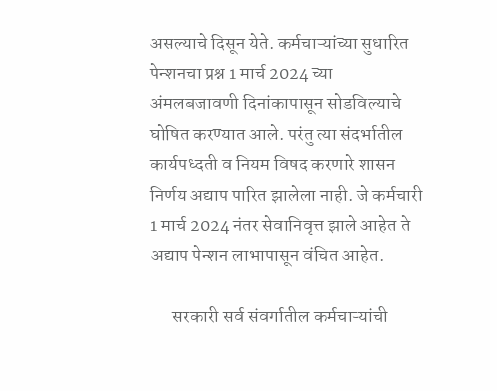असल्याचे दिसून येते. कर्मचाऱ्यांच्या सुधारित पेन्शनचा प्रश्न 1 मार्च 2024 च्या अंमलबजावणी दिनांकापासून सोडविल्याचे घोषित करण्यात आले. परंतु त्या संदर्भातील कार्यपध्दती व नियम विषद करणारे शासन निर्णय अद्याप पारित झालेला नाही. जे कर्मचारी 1 मार्च 2024 नंतर सेवानिवृत्त झाले आहेत ते अद्याप पेन्शन लाभापासून वंचित आहेत.

      सरकारी सर्व संवर्गातील कर्मचाऱ्यांची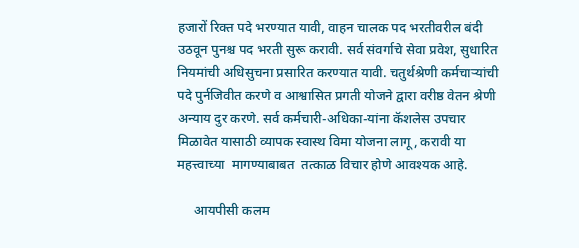हजारों रिक्त पदे भरण्यात यावी, वाहन चालक पद भरतीवरील बंदी उठवून पुनश्च पद भरती सुरू करावी. सर्व संवर्गाचे सेवा प्रवेश, सुधारित नियमांची अधिसुचना प्रसारित करण्यात यावी. चतुर्थश्रेणी कर्मचाऱ्यांची पदे पुर्नजिवीत करणे व आश्वासित प्रगती योजने द्वारा वरीष्ठ वेतन श्रेणी अन्याय दुर करणे. सर्व कर्मचारी-अधिका-यांना कॅशलेस उपचार मिळावेत यासाठी व्यापक स्वास्थ विमा योजना लागू, करावी या महत्त्वाच्या  मागण्याबाबत  तत्काळ विचार होणे आवश्यक आहे.

     आयपीसी कलम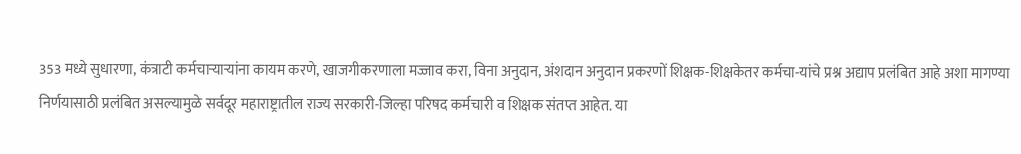353 मध्ये सुधारणा, कंत्राटी कर्मचाऱ्याऱ्यांना कायम करणे, खाजगीकरणाला मज्जाव करा, विना अनुदान, अंशदान अनुदान प्रकरणों शिक्षक-शिक्षकेतर कर्मचा-यांचे प्रश्न अद्याप प्रलंबित आहे अशा मागण्या निर्णयासाठी प्रलंबित असल्यामुळे सर्वदूर महाराष्ट्रातील राज्य सरकारी-जिल्हा परिषद कर्मचारी व शिक्षक संतप्त आहेत. या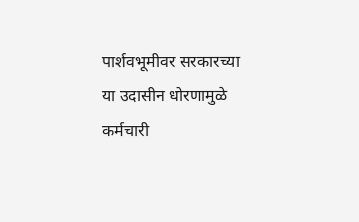पार्शवभूमीवर सरकारच्या या उदासीन धोरणामुळे कर्मचारी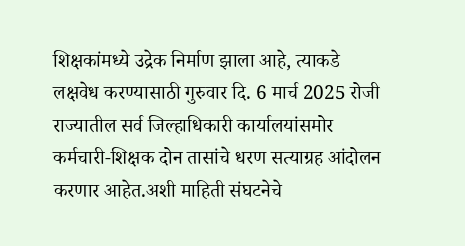शिक्षकांमध्ये उद्रेक निर्माण झाला आहे, त्याकडे लक्षवेध करण्यासाठी गुरुवार दि. 6 मार्च 2025 रोजी राज्यातील सर्व जिल्हाधिकारी कार्यालयांसमोर कर्मचारी-शिक्षक दोन तासांचे धरण सत्याग्रह आंदोलन करणार आहेत.अशी माहिती संघटनेचे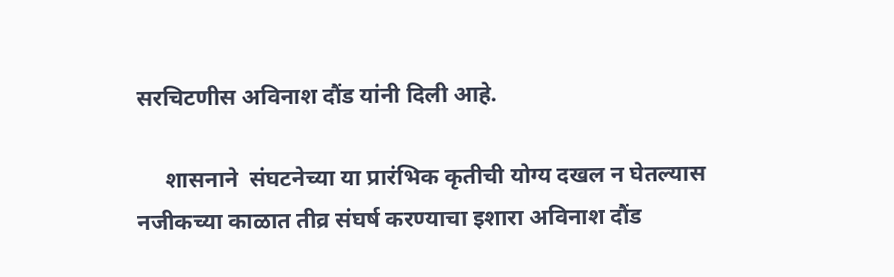सरचिटणीस अविनाश दौंड यांनी दिली आहे.

     शासनाने  संघटनेच्या या प्रारंभिक कृतीची योग्य दखल न घेतल्यास  नजीकच्या काळात तीव्र संघर्ष करण्याचा इशारा अविनाश दौंड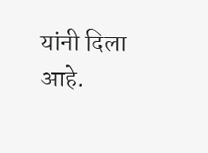यांनी दिला आहे.